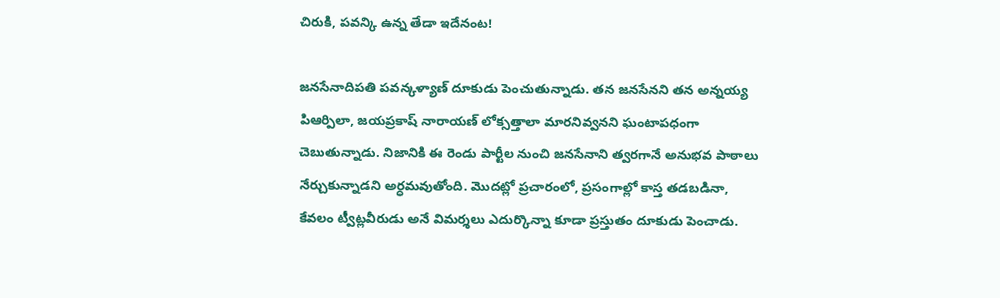చిరుకి, పవన్కి ఉన్న తేడా ఇదేనంట!

జనసేనాదిపతి పవన్కళ్యాణ్ దూకుడు పెంచుతున్నాడు. తన జనసేనని తన అన్నయ్య పిఆర్పిలా, జయప్రకాష్ నారాయణ్ లోక్సత్తాలా మారనివ్వనని ఘంటాపధంగా చెబుతున్నాడు. నిజానికి ఈ రెండు పార్టీల నుంచి జనసేనాని త్వరగానే అనుభవ పాఠాలు నేర్చుకున్నాడని అర్ధమవుతోంది. మొదట్లో ప్రచారంలో, ప్రసంగాల్లో కాస్త తడబడినా, కేవలం ట్వీట్లవీరుడు అనే విమర్శలు ఎదుర్కొన్నా కూడా ప్రస్తుతం దూకుడు పెంచాడు.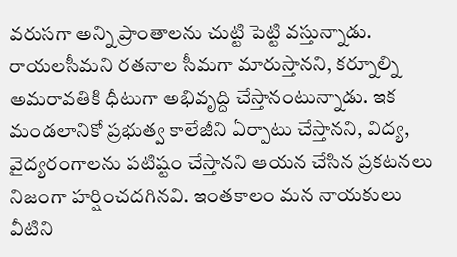వరుసగా అన్ని ప్రాంతాలను చుట్టి పెట్టి వస్తున్నాడు. రాయలసీమని రతనాల సీమగా మారుస్తానని, కర్నూల్ని అమరావతికి ధీటుగా అభివృద్ది చేస్తానంటున్నాడు. ఇక మండలానికో ప్రభుత్వ కాలేజీని ఏర్పాటు చేస్తానని, విద్య, వైద్యరంగాలను పటిష్టం చేస్తానని ఆయన చేసిన ప్రకటనలు నిజంగా హర్షించదగినవి. ఇంతకాలం మన నాయకులు వీటిని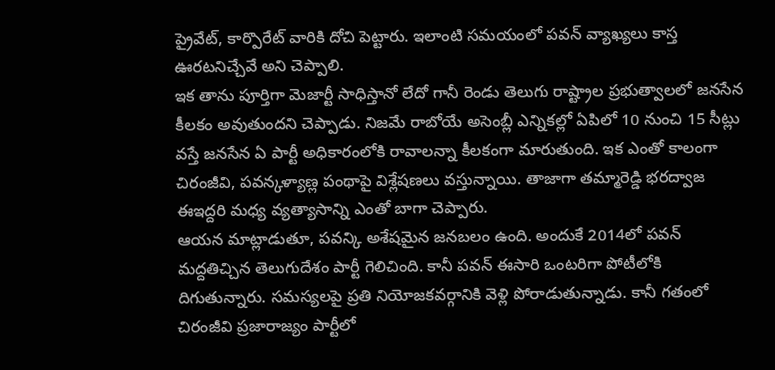ప్రైవేట్, కార్పొరేట్ వారికి దోచి పెట్టారు. ఇలాంటి సమయంలో పవన్ వ్యాఖ్యలు కాస్త ఊరటనిచ్చేవే అని చెప్పాలి.
ఇక తాను పూర్తిగా మెజార్టీ సాధిస్తానో లేదో గానీ రెండు తెలుగు రాష్ట్రాల ప్రభుత్వాలలో జనసేన కీలకం అవుతుందని చెప్పాడు. నిజమే రాబోయే అసెంబ్లీ ఎన్నికల్లో ఏపిలో 10 నుంచి 15 సీట్లు వస్తే జనసేన ఏ పార్టీ అధికారంలోకి రావాలన్నా కీలకంగా మారుతుంది. ఇక ఎంతో కాలంగా చిరంజీవి, పవన్కళ్యాణ్ల పంథాపై విశ్లేషణలు వస్తున్నాయి. తాజాగా తమ్మారెడ్డి భరద్వాజ ఈఇద్దరి మధ్య వ్యత్యాసాన్ని ఎంతో బాగా చెప్పారు.
ఆయన మాట్లాడుతూ, పవన్కి అశేషమైన జనబలం ఉంది. అందుకే 2014లో పవన్ మద్దతిచ్చిన తెలుగుదేశం పార్టీ గెలిచింది. కానీ పవన్ ఈసారి ఒంటరిగా పోటీలోకి దిగుతున్నారు. సమస్యలపై ప్రతి నియోజకవర్గానికి వెళ్లి పోరాడుతున్నాడు. కానీ గతంలో చిరంజీవి ప్రజారాజ్యం పార్టీలో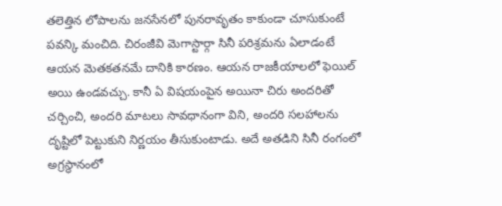తలెత్తిన లోపాలను జనసేనలో పునరావృతం కాకుండా చూసుకుంటే పవన్కి మంచిది. చిరంజీవి మెగాస్టార్గా సినీ పరిశ్రమను ఏలాడంటే ఆయన మెతకతనమే దానికి కారణం. ఆయన రాజకీయాలలో ఫెయిల్ అయి ఉండవచ్చు. కానీ ఏ విషయంపైన అయినా చిరు అందరితో చర్చించి, అందరి మాటలు సావధానంగా విని, అందరి సలహాలను దృష్టిలో పెట్టుకుని నిర్ణయం తీసుకుంటాడు. అదే అతడిని సినీ రంగంలో అగ్రస్థానంలో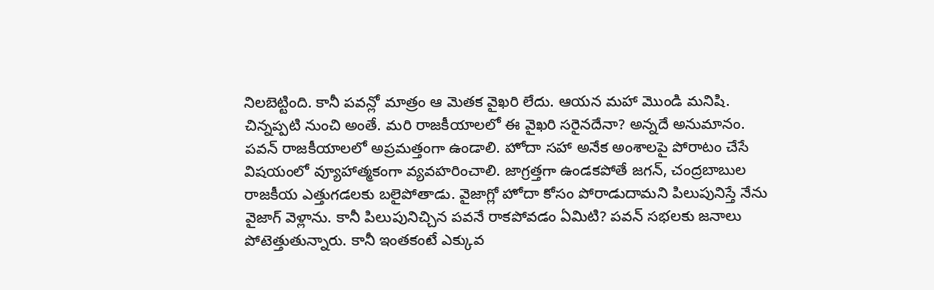నిలబెట్టింది. కానీ పవన్లో మాత్రం ఆ మెతక వైఖరి లేదు. ఆయన మహా మొండి మనిషి. చిన్నప్పటి నుంచి అంతే. మరి రాజకీయాలలో ఈ వైఖరి సరైనదేనా? అన్నదే అనుమానం.
పవన్ రాజకీయాలలో అప్రమత్తంగా ఉండాలి. హోదా సహా అనేక అంశాలపై పోరాటం చేసే విషయంలో వ్యూహాత్మకంగా వ్యవహరించాలి. జాగ్రత్తగా ఉండకపోతే జగన్, చంద్రబాబుల రాజకీయ ఎత్తుగడలకు బలైపోతాడు. వైజాగ్లో హోదా కోసం పోరాడుదామని పిలుపునిస్తే నేను వైజాగ్ వెళ్లాను. కానీ పిలుపునిచ్చిన పవనే రాకపోవడం ఏమిటి? పవన్ సభలకు జనాలు పోటెత్తుతున్నారు. కానీ ఇంతకంటే ఎక్కువ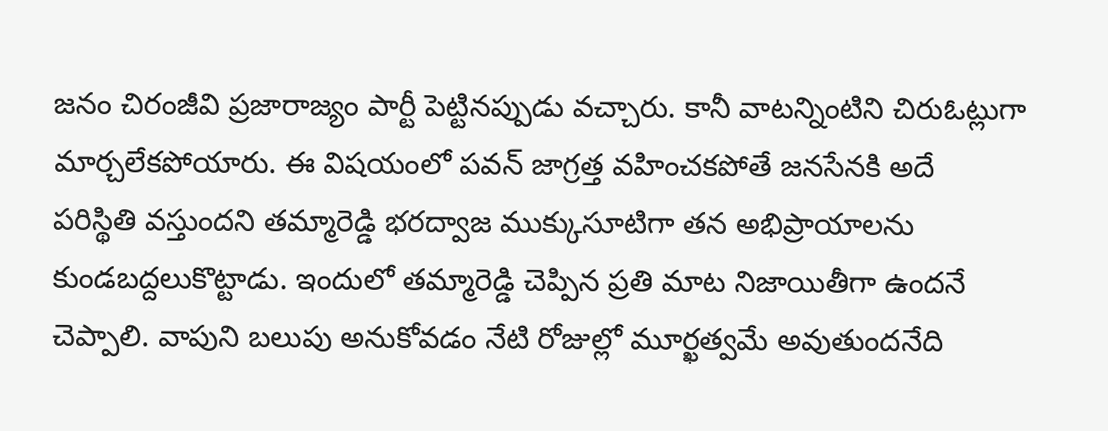జనం చిరంజీవి ప్రజారాజ్యం పార్టీ పెట్టినప్పుడు వచ్చారు. కానీ వాటన్నింటిని చిరుఓట్లుగా మార్చలేకపోయారు. ఈ విషయంలో పవన్ జాగ్రత్త వహించకపోతే జనసేనకి అదే పరిస్థితి వస్తుందని తమ్మారెడ్డి భరద్వాజ ముక్కుసూటిగా తన అభిప్రాయాలను కుండబద్దలుకొట్టాడు. ఇందులో తమ్మారెడ్డి చెప్పిన ప్రతి మాట నిజాయితీగా ఉందనే చెప్పాలి. వాపుని బలుపు అనుకోవడం నేటి రోజుల్లో మూర్ఖత్వమే అవుతుందనేది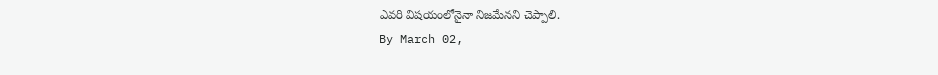ఎవరి విషయంలోనైనా నిజమేనని చెప్పాలి.
By March 02,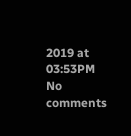2019 at 03:53PM
No comments